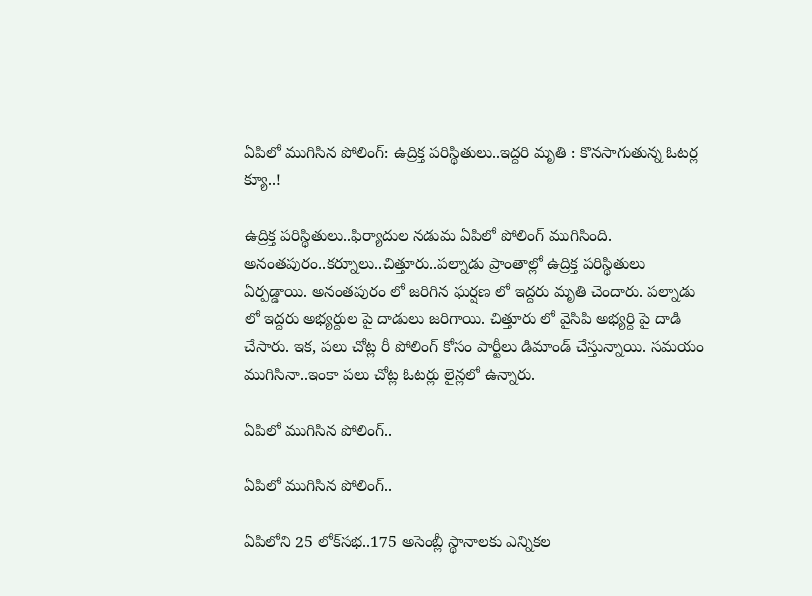ఏపిలో ముగిసిన పోలింగ్: ఉద్రిక్త ప‌రిస్థితులు..ఇద్ద‌రి మృతి : కొన‌సాగుతున్న ఓట‌ర్ల క్యూ..!

ఉద్రిక్త ప‌రిస్థితులు..ఫిర్యాదుల న‌డుమ ఏపిలో పోలింగ్ ముగిసింది. అనంత‌పురం..క‌ర్నూలు..చిత్తూరు..పల్నాడు ప్రాంతాల్లో ఉద్రిక్త ప‌రిస్థితులు ఏర్పడ్డాయి. అనంత‌పురం లో జ‌రిగిన ఘ‌ర్ష‌ణ లో ఇద్ద‌రు మృతి చెందారు. పల్నాడు లో ఇద్ద‌రు అభ్య‌ర్దుల పై దాడులు జ‌రిగాయి. చిత్తూరు లో వైసిపి అభ్య‌ర్ది పై దాడి చేసారు. ఇక‌, ప‌లు చోట్ల రీ పోలింగ్ కోసం పార్టీలు డిమాండ్ చేస్తున్నాయి. స‌మ‌యం ముగిసినా..ఇంకా ప‌లు చోట్ల ఓట‌ర్లు లైన్ల‌లో ఉన్నారు.

ఏపిలో ముగిసిన పోలింగ్..

ఏపిలో ముగిసిన పోలింగ్..

ఏపిలోని 25 లోక్‌స‌భ‌..175 అసెంబ్లీ స్థానాల‌కు ఎన్నిక‌ల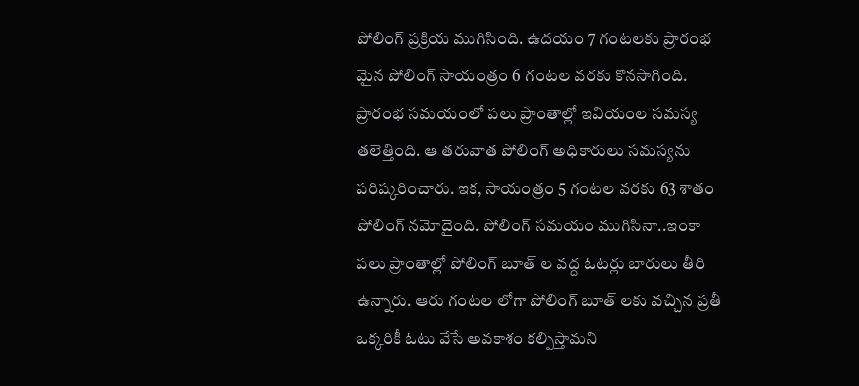పోలింగ్ ప్ర‌క్రియ ముగిసింది. ఉద‌యం 7 గంట‌ల‌కు ప్రారంభ మైన పోలింగ్ సాయంత్రం 6 గంట‌ల వ‌ర‌కు కొన‌సాగింది. ప్రారంభ స‌మ‌యంలో ప‌లు ప్రాంతాల్లో ఇవియంల స‌మ‌స్య త‌లెత్తింది. ఆ త‌రువాత పోలింగ్ అధికారులు స‌మ‌స్య‌ను ప‌రిష్క‌రించారు. ఇక‌, సాయంత్రం 5 గంట‌ల వ‌ర‌కు 63 శాతం పోలింగ్ న‌మోదైంది. పోలింగ్ స‌మ‌యం ముగిసినా..ఇంకా ప‌లు ప్రాంతాల్లో పోలింగ్ బూత్ ల వ‌ద్ద ఓట‌ర్లు బారులు తీరి ఉన్నారు. ఆరు గంట‌ల లోగా పోలింగ్ బూత్ ల‌కు వ‌చ్చిన ప్ర‌తీ ఒక్క‌రికీ ఓటు వేసే అవ‌కాశం క‌ల్పిస్తామ‌ని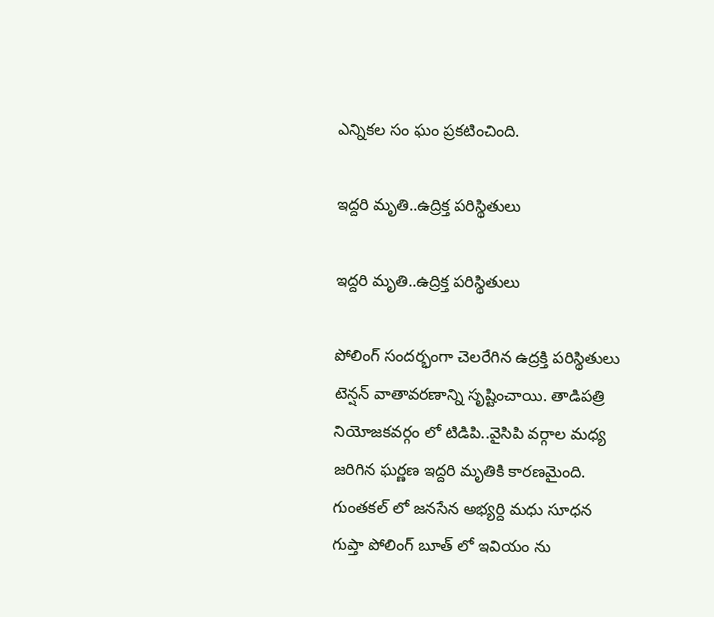ఎన్నిక‌ల సం ఘం ప్ర‌కటించింది.

ఇద్ద‌రి మృతి..ఉద్రిక్త ప‌రిస్థితులు

ఇద్ద‌రి మృతి..ఉద్రిక్త ప‌రిస్థితులు

పోలింగ్ సంద‌ర్భంగా చెల‌రేగిన ఉద్ర‌క్తి ప‌రిస్థితులు టెన్ష‌న్ వాతావ‌ర‌ణాన్ని సృష్టించాయి. తాడిప‌త్రి నియోజ‌క‌వ‌ర్గం లో టిడిపి..వైసిపి వ‌ర్గాల మ‌ధ్య జ‌రిగిన ఘ‌ర్ణ‌ణ ఇద్ద‌రి మృతికి కార‌ణ‌మైంది. గుంత‌క‌ల్ లో జ‌న‌సేన అభ్య‌ర్ది మ‌ధు సూధ‌న గుప్తా పోలింగ్ బూత్ లో ఇవియం ను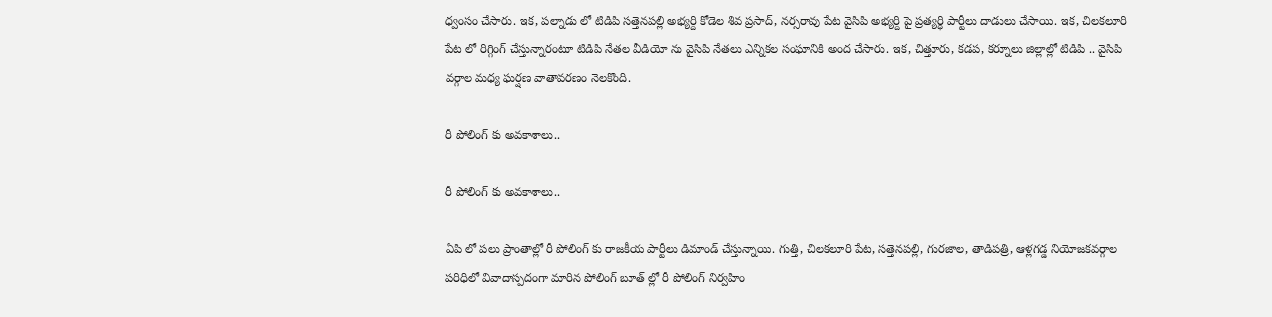ధ్వంసం చేసారు. ఇక‌, పల్నాడు లో టిడిపి స‌త్తెన‌ప‌ల్లి అభ్య‌ర్ది కోడెల శివ ప్ర‌సాద్‌, న‌ర్స‌రావు పేట వైసిపి అభ్య‌ర్ది పై ప్ర‌త్య‌ర్ధి పార్టీలు దాడులు చేసాయి. ఇక‌, చిల‌క‌లూరి పేట లో రిగ్గింగ్ చేస్తున్నారంటూ టిడిపి నేత‌ల వీడియో ను వైసిపి నేత‌లు ఎన్నిక‌ల సంఘానికి అంద చేసారు. ఇక‌, చిత్తూరు, క‌డ‌ప‌, క‌ర్నూలు జిల్లాల్లో టిడిపి .. వైసిపి వ‌ర్గాల మ‌ధ్య ఘ‌ర్ష‌ణ వాతావ‌ర‌ణం నెల‌కొంది.

రీ పోలింగ్ కు అవ‌కాశాలు..

రీ పోలింగ్ కు అవ‌కాశాలు..

ఏపి లో ప‌లు ప్రాంతాల్లో రీ పోలింగ్ కు రాజ‌కీయ పార్టీలు డిమాండ్ చేస్తున్నాయి. గుత్తి, చిలక‌లూరి పేట‌, స‌త్తెన‌ప‌ల్లి, గుర‌జాల‌, తాడిప‌త్రి, ఆళ్ల‌గ‌డ్డ నియోజ‌క‌వ‌ర్గాల ప‌రిధిలో వివాదాస్ప‌దంగా మారిన పోలింగ్ బూత్ ల్లో రీ పోలింగ్ నిర్వ‌హిం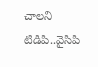చాల‌ని టిడిపి..వైసిపి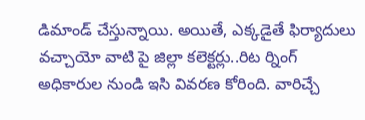డిమాండ్ చేస్తున్నాయి. అయితే, ఎక్క‌డైతే ఫిర్యాదులు వ‌చ్చాయో వాటి పై జిల్లా క‌లెక్ట‌ర్లు..రిట ర్నింగ్ అధికారుల నుండి ఇసి వివ‌ర‌ణ కోరింది. వారిచ్చే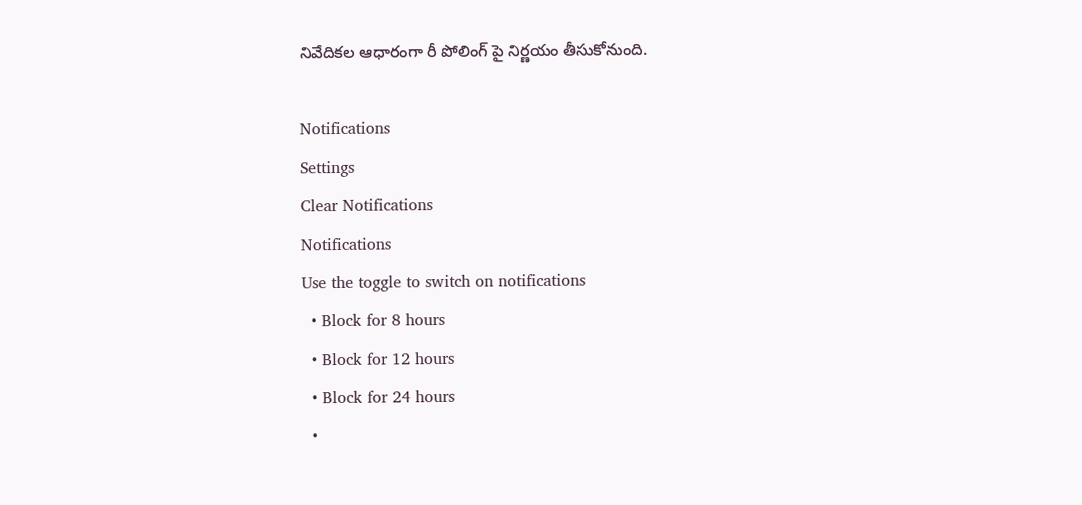నివేదిక‌ల ఆధారంగా రీ పోలింగ్ పై నిర్ణ‌యం తీసుకోనుంది.

Notifications
Settings
Clear Notifications
Notifications
Use the toggle to switch on notifications
  • Block for 8 hours
  • Block for 12 hours
  • Block for 24 hours
  •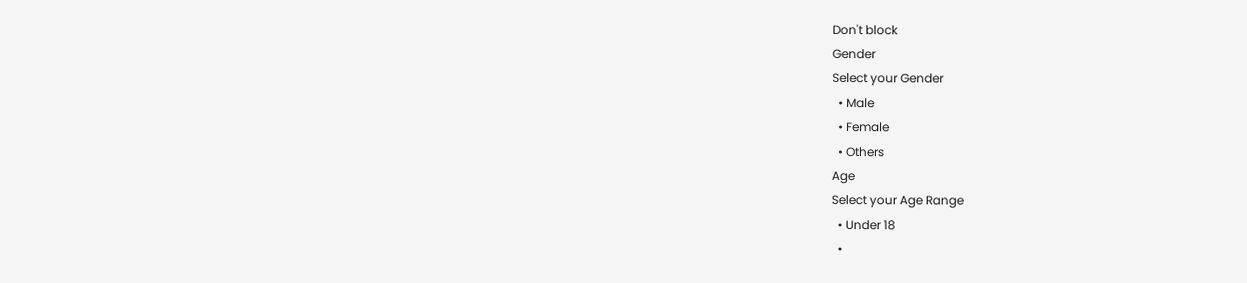Don't block
Gender
Select your Gender
  • Male
  • Female
  • Others
Age
Select your Age Range
  • Under 18
  •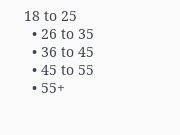18 to 25
  • 26 to 35
  • 36 to 45
  • 45 to 55
  • 55+